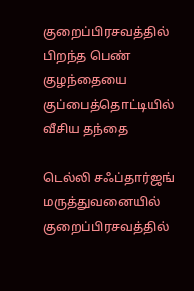குறைப்பிரசவத்தில் பிறந்த பெண் குழந்தையை குப்பைத்தொட்டியில் வீசிய தந்தை

டெல்லி சஃப்தார்ஜங் மருத்துவனையில் குறைப்பிரசவத்தில்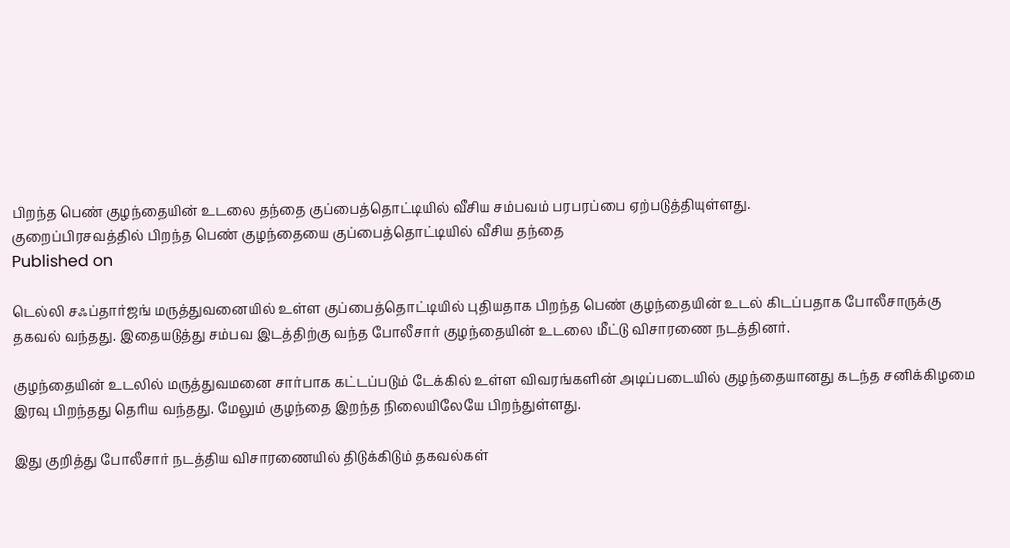பிறந்த பெண் குழந்தையின் உடலை தந்தை குப்பைத்தொட்டியில் வீசிய சம்பவம் பரபரப்பை ஏற்படுத்தியுள்ளது.
குறைப்பிரசவத்தில் பிறந்த பெண் குழந்தையை குப்பைத்தொட்டியில் வீசிய தந்தை
Published on

டெல்லி சஃப்தார்ஜங் மருத்துவனையில் உள்ள குப்பைத்தொட்டியில் புதியதாக பிறந்த பெண் குழந்தையின் உடல் கிடப்பதாக போலீசாருக்கு தகவல் வந்தது. இதையடுத்து சம்பவ இடத்திற்கு வந்த போலீசார் குழந்தையின் உடலை மீட்டு விசாரணை நடத்தினர்.

குழந்தையின் உடலில் மருத்துவமனை சார்பாக கட்டப்படும் டேக்கில் உள்ள விவரங்களின் அடிப்படையில் குழந்தையானது கடந்த சனிக்கிழமை இரவு பிறந்தது தெரிய வந்தது. மேலும் குழந்தை இறந்த நிலையிலேயே பிறந்துள்ளது.

இது குறித்து போலீசார் நடத்திய விசாரணையில் திடுக்கிடும் தகவல்கள்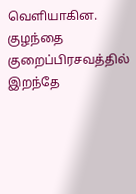வெளியாகின. குழந்தை குறைப்பிரசவத்தில் இறந்தே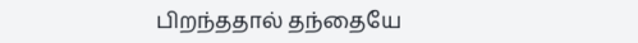பிறந்ததால் தந்தையே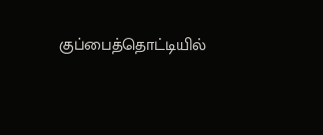குப்பைத்தொட்டியில்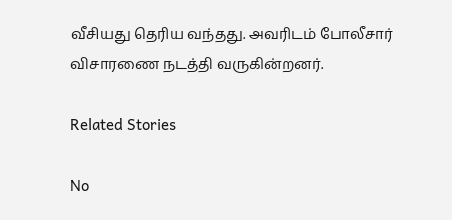வீசியது தெரிய வந்தது. அவரிடம் போலீசார் விசாரணை நடத்தி வருகின்றனர்.

Related Stories

No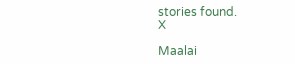stories found.
X

Maalai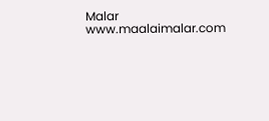Malar
www.maalaimalar.com